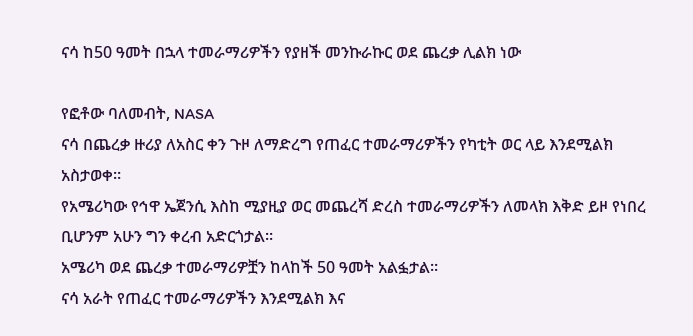ናሳ ከ50 ዓመት በኋላ ተመራማሪዎችን የያዘች መንኩራኩር ወደ ጨረቃ ሊልክ ነው

የፎቶው ባለመብት, NASA
ናሳ በጨረቃ ዙሪያ ለአስር ቀን ጉዞ ለማድረግ የጠፈር ተመራማሪዎችን የካቲት ወር ላይ እንደሚልክ አስታወቀ።
የአሜሪካው የኅዋ ኤጀንሲ እስከ ሚያዚያ ወር መጨረሻ ድረስ ተመራማሪዎችን ለመላክ እቅድ ይዞ የነበረ ቢሆንም አሁን ግን ቀረብ አድርጎታል።
አሜሪካ ወደ ጨረቃ ተመራማሪዎቿን ከላከች 50 ዓመት አልፏታል።
ናሳ አራት የጠፈር ተመራማሪዎችን እንደሚልክ እና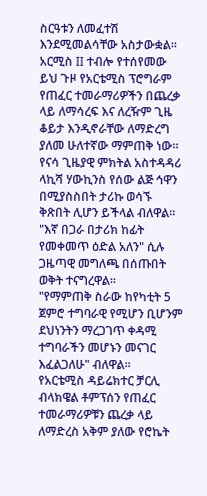ስርዓቱን ለመፈተሽ እንደሚመልሳቸው አስታውቋል።
አርሚስ II ተብሎ የተሰየመው ይህ ጉዞ የአርቴሚስ ፕሮግራም የጠፈር ተመራማሪዎችን በጨረቃ ላይ ለማሳረፍ እና ለረዥም ጊዜ ቆይታ እንዲኖራቸው ለማድረግ ያለመ ሁለተኛው ማምጠቅ ነው።
የናሳ ጊዜያዊ ምክትል አስተዳዳሪ ላኪሻ ሃውኪንስ የሰው ልጅ ኅዋን በሚያስስበት ታሪኩ ወሳኙ ቅጽበት ሊሆን ይችላል ብለዋል።
"እኛ በጋራ በታሪክ ከፊት የመቀመጥ ዕድል አለን" ሲሉ ጋዜጣዊ መግለጫ በሰጡበት ወቅት ተናግረዋል።
"የማምጠቅ ስራው ከየካቲት 5 ጀምሮ ተግባራዊ የሚሆን ቢሆንም ደህነንትን ማረጋገጥ ቀዳሚ ተግባራችን መሆኑን መናገር እፈልጋለሁ" ብለዋል።
የአርቴሚስ ዳይሬክተር ቻርሊ ብላክዌል ቶምፕሰን የጠፈር ተመራማሪዎቹን ጨረቃ ላይ ለማድረስ አቅም ያለው የሮኬት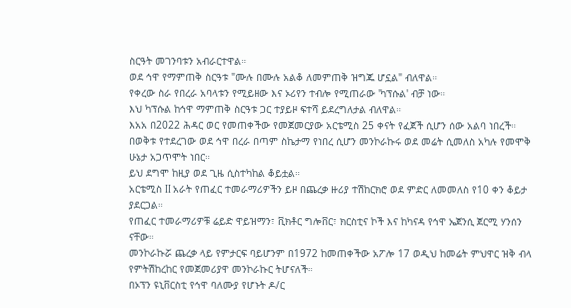ስርዓት መገንባቱን አብራርተዋል።
ወደ ኅዋ የማምጠቅ ስርዓቱ "ሙሉ በሙሉ አልቆ ለመምጠቅ ዝግጁ ሆኗል" ብለዋል።
የቀረው ስራ የበረራ አባላቱን የሚይዘው እና ኦሪየን ተብሎ የሚጠራው 'ካፕሱል' ብቻ ነው።
እህ ካፕሱል ከኅዋ ማምጠቅ ስርዓቱ ጋር ተያይዞ ፍተሻ ይደረግለታል ብለዋል።
እአአ በ2022 ሕዳር ወር የመጠቀችው የመጀመርያው አርቴሚስ 25 ቀናት የፈጀች ሲሆን ሰው አልባ ነበረች።
በወቅቱ የተደረገው ወደ ኅዋ በረራ በጣም ስኬታማ የነበረ ሲሆን መንኮራኩሩ ወደ መሬት ሲመለስ አካሉ የመሞቅ ሁኔታ አጋጥሞት ነበር።
ይህ ደግሞ ከዚያ ወደ ጊዜ ሲስተካከል ቆይቷል።
አርቴሚስ II አራት የጠፈር ተመራማሪዎችን ይዞ በጨረቃ ዙሪያ ተሽከርክሮ ወደ ምድር ለመመለስ የ10 ቀን ቆይታ ያደርጋል።
የጠፈር ተመራማሪዎቹ ሬይድ ዋይዝማን፣ ቪክቶር ግሎቨር፣ ክርስቲና ኮች እና ከካናዳ የኅዋ ኤጀንሲ ጀርሚ ሃንሰን ናቸው።
መንኮራኩሯ ጨረቃ ላይ የምታርፍ ባይሆንም በ1972 ከመጠቀችው አፖሎ 17 ወዲህ ከመሬት ምህዋር ዝቅ ብላ የምትሽከረከር የመጀመሪያዋ መንኮራኩር ትሆናለች።
በኦፕን ዩኒቨርስቲ የኅዋ ባለሙያ የሆኑት ዶ/ር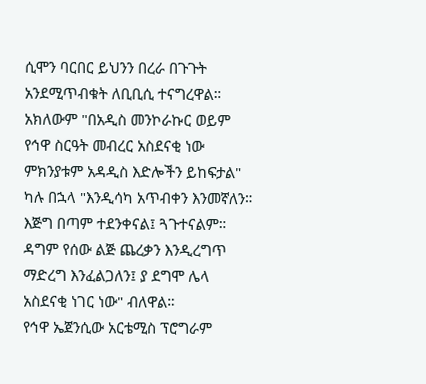ሲሞን ባርበር ይህንን በረራ በጉጉት አንደሚጥብቁት ለቢቢሲ ተናግረዋል።
አክለውም "በአዲስ መንኮራኩር ወይም የኅዋ ስርዓት መብረር አስደናቂ ነው ምክንያቱም አዳዲስ እድሎችን ይከፍታል" ካሉ በኋላ "እንዲሳካ አጥብቀን እንመኛለን። እጅግ በጣም ተደንቀናል፤ ጓጉተናልም። ዳግም የሰው ልጅ ጨረቃን እንዲረግጥ ማድረግ እንፈልጋለን፤ ያ ደግሞ ሌላ አስደናቂ ነገር ነው" ብለዋል።
የኅዋ ኤጀንሲው አርቴሚስ ፕሮግራም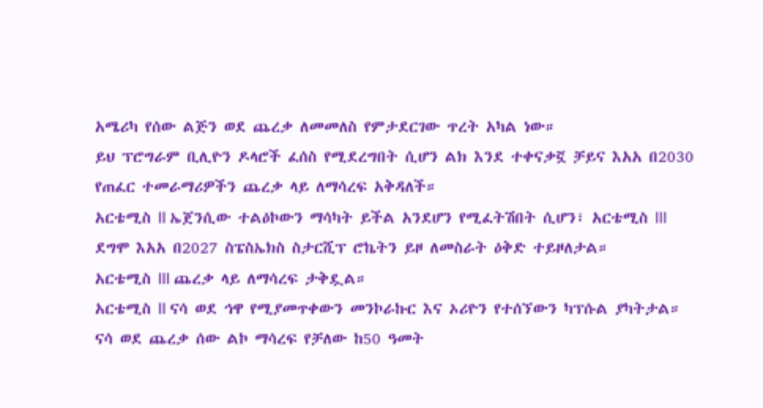አሜሪካ የሰው ልጅን ወደ ጨረቃ ለመመለስ የምታደርገው ጥረት አካል ነው።
ይህ ፕሮግራም ቢሊዮን ዶላሮች ፈሰስ የሚደረግበት ሲሆን ልክ እንደ ተቀናቃኟ ቻይና እአአ በ2030 የጠፈር ተመራማሪዎችን ጨረቃ ላይ ለማሳረፍ አቅዳለች።
አርቴሚስ II ኤጀንሲው ተልዕኮውን ማሳካት ይችል አንደሆን የሚፈትሽበት ሲሆን፣ አርቴሚስ III ደግሞ እአአ በ2027 ስፔስኤክስ ስታርሺፕ ሮኬትን ይዞ ለመስራት ዕቅድ ተይዞለታል።
አርቴሚስ III ጨረቃ ላይ ለማሳረፍ ታቅዷል።
አርቴሚስ II ናሳ ወደ ኅዋ የሚያመጥቀውን መንኮራኩር እና ኦሪዮን የተሰኘውን ካፕሱል ያካትታል።
ናሳ ወደ ጨረቃ ሰው ልኮ ማሳረፍ የቻለው ከ50 ዓመት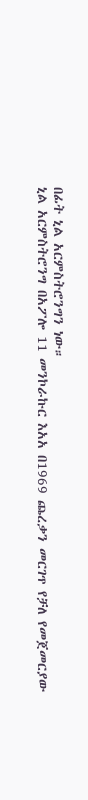በፊት ኒል አርምስትሮንግን ነው።
ኒል አርምስትሮንግ በአፖሎ 11 መንኮራኩር እአአ በ1969 ጨረቃን መርገጥ የቻለ የመጀመርያው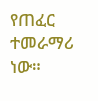የጠፈር ተመራማሪ ነው።